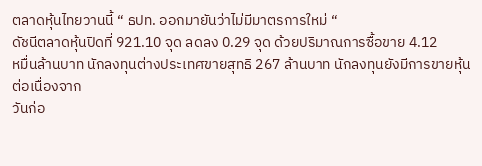ตลาดหุ้นไทยวานนี้ “ ธปท. ออกมายันว่าไม่มีมาตรการใหม่ “
ดัชนีตลาดหุ้นปิดที่ 921.10 จุด ลดลง 0.29 จุด ด้วยปริมาณการซื้อขาย 4.12
หมื่นล้านบาท นักลงทุนต่างประเทศขายสุทธิ 267 ล้านบาท นักลงทุนยังมีการขายหุ้นต่อเนื่องจาก
วันก่อ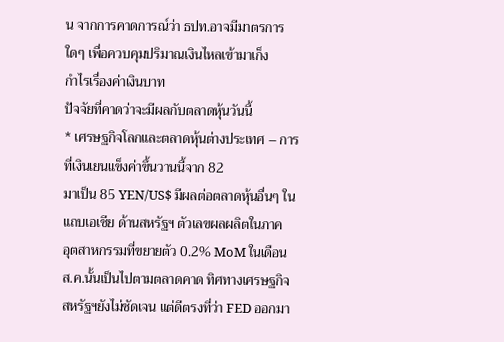น จากการคาดการณ์ว่า ธปท.อาจมีมาตรการใดๆ เพื่อควบคุมปริมาณเงินไหลเข้ามาเก็ง
กำไรเรื่องค่าเงินบาท
ปัจจัยที่คาดว่าจะมีผลกับตลาดหุ้นวันนี้
* เศรษฐกิจโลกและตลาดหุ้นต่างประเทศ – การที่เงินเยนแข็งค่าขึ้นวานนี้จาก 82
มาเป็น 85 YEN/US$ มีผลต่อตลาดหุ้นอื่นๆ ในแถบเอเชีย ด้านสหรัฐฯ ตัวเลขผลผลิตในภาค
อุตสาหกรรมที่ขยายตัว 0.2% MoM ในเดือน ส.ค.นั้นเป็นไปตามตลาดคาด ทิศทางเศรษฐกิจ
สหรัฐฯยังไม่ชัดเจน แต่ดีตรงที่ว่า FED ออกมา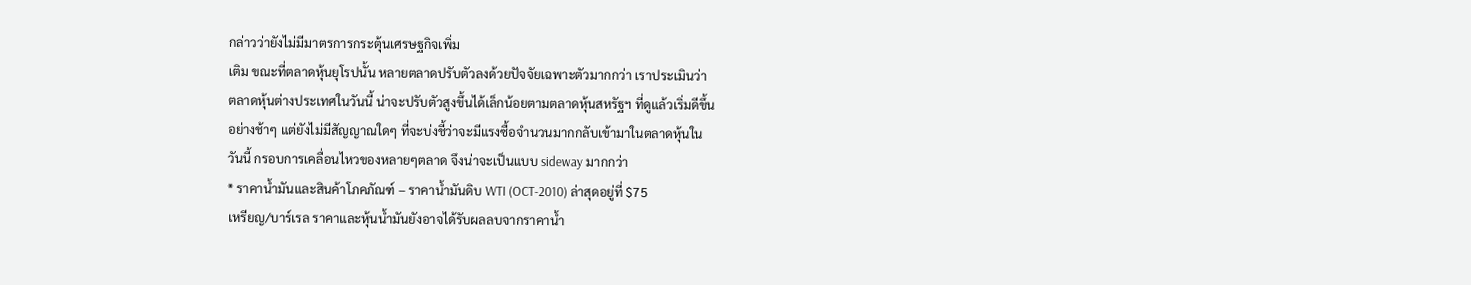กล่าวว่ายังไม่มีมาตรการกระตุ้นเศรษฐกิจเพิ่ม
เติม ขณะที่ตลาดหุ้นยุโรปนั้น หลายตลาดปรับตัวลงด้วยปัจจัยเฉพาะตัวมากกว่า เราประเมินว่า
ตลาดหุ้นต่างประเทศในวันนี้ น่าจะปรับตัวสูงขึ้นได้เล็กน้อยตามตลาดหุ้นสหรัฐฯ ที่ดูแล้วเริ่มดีขึ้น
อย่างช้าๆ แต่ยังไม่มีสัญญาณใดๆ ที่จะบ่งชี้ว่าจะมีแรงซื้อจำนวนมากกลับเข้ามาในตลาดหุ้นใน
วันนี้ กรอบการเคลื่อนไหวของหลายๆตลาด จึงน่าจะเป็นแบบ sideway มากกว่า
* ราคาน้ำมันและสินค้าโภคภัณฑ์ – ราคาน้ำมันดิบ WTI (OCT-2010) ล่าสุดอยู่ที่ $75
เหรียญ/บาร์เรล ราคาและหุ้นน้ำมันยังอาจได้รับผลลบจากราคาน้ำ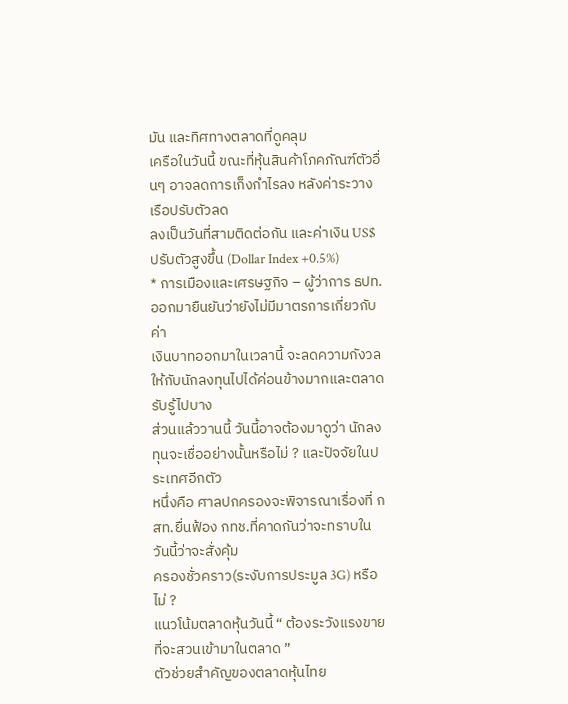มัน และทิศทางตลาดที่ดูคลุม
เครือในวันนี้ ขณะที่หุ้นสินค้าโภคภัณฑ์ตัวอื่นๆ อาจลดการเก็งกำไรลง หลังค่าระวางเรือปรับตัวลด
ลงเป็นวันที่สามติดต่อกัน และค่าเงิน US$ ปรับตัวสูงขึ้น (Dollar Index +0.5%)
* การเมืองและเศรษฐกิจ – ผู้ว่าการ ธปท.ออกมายืนยันว่ายังไม่มีมาตรการเกี่ยวกับค่า
เงินบาทออกมาในเวลานี้ จะลดความกังวลให้กับนักลงทุนไปได้ค่อนข้างมากและตลาดรับรู้ไปบาง
ส่วนแล้ววานนี้ วันนี้อาจต้องมาดูว่า นักลงทุนจะเชื่ออย่างนั้นหรือไม่ ? และปัจจัยในประเทศอีกตัว
หนึ่งคือ ศาลปกครองจะพิจารณาเรื่องที่ กสท.ยื่นฟ้อง กทช.ที่คาดกันว่าจะทราบในวันนี้ว่าจะสั่งคุ้ม
ครองชั่วคราว(ระงับการประมูล 3G) หรือไม่ ?
แนวโน้มตลาดหุ้นวันนี้ “ ต้องระวังแรงขาย ที่จะสวนเข้ามาในตลาด ”
ตัวช่วยสำคัญของตลาดหุ้นไทย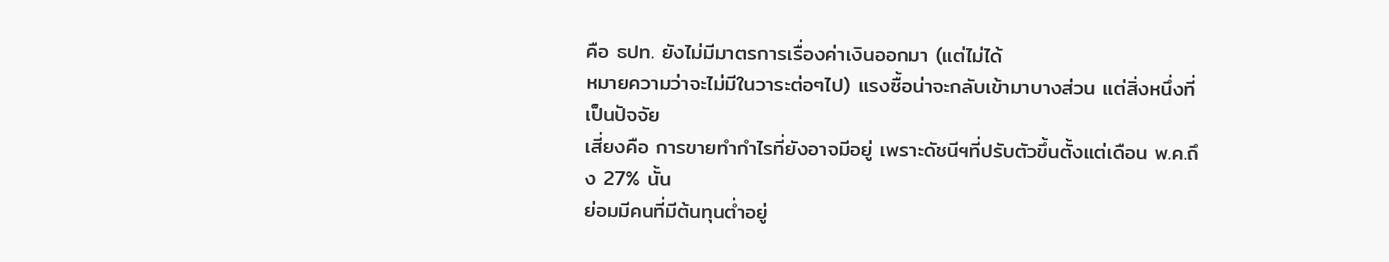คือ ธปท. ยังไม่มีมาตรการเรื่องค่าเงินออกมา (แต่ไม่ได้
หมายความว่าจะไม่มีในวาระต่อๆไป) แรงซื้อน่าจะกลับเข้ามาบางส่วน แต่สิ่งหนึ่งที่เป็นปัจจัย
เสี่ยงคือ การขายทำกำไรที่ยังอาจมีอยู่ เพราะดัชนีฯที่ปรับตัวขึ้นตั้งแต่เดือน พ.ค.ถึง 27% นั้น
ย่อมมีคนที่มีต้นทุนต่ำอยู่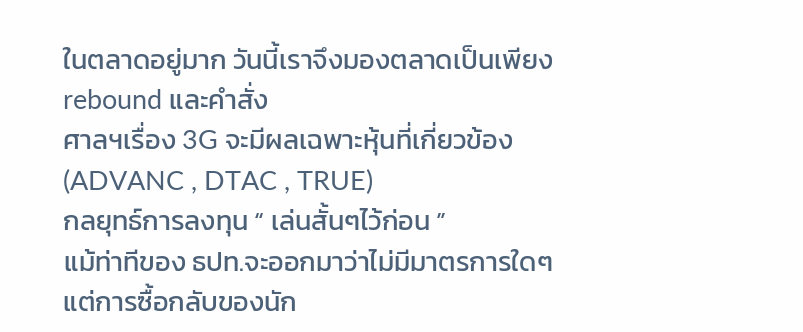ในตลาดอยู่มาก วันนี้เราจึงมองตลาดเป็นเพียง rebound และคำสั่ง
ศาลฯเรื่อง 3G จะมีผลเฉพาะหุ้นที่เกี่ยวข้อง (ADVANC , DTAC , TRUE)
กลยุทธ์การลงทุน “ เล่นสั้นๆไว้ก่อน ”
แม้ท่าทีของ ธปท.จะออกมาว่าไม่มีมาตรการใดๆ แต่การซื้อกลับของนัก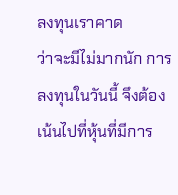ลงทุนเราคาด
ว่าจะมีไม่มากนัก การลงทุนในวันนี้ จึงต้องเน้นไปที่หุ้นที่มีการ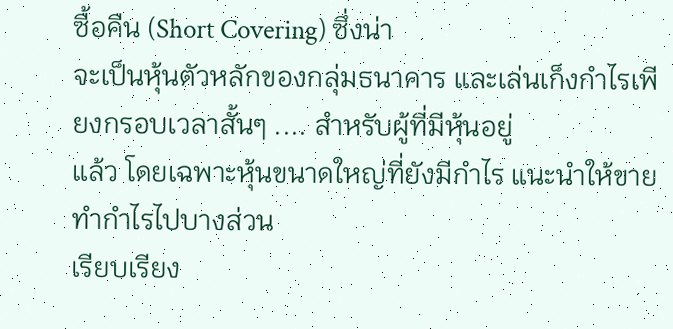ซื้อคืน (Short Covering) ซึ่งน่า
จะเป็นหุ้นตัวหลักของกลุ่มธนาคาร และเล่นเก็งกำไรเพียงกรอบเวลาสั้นๆ .... สำหรับผู้ที่มีหุ้นอยู่
แล้ว โดยเฉพาะหุ้นขนาดใหญ่ที่ยังมีกำไร แนะนำให้ขายทำกำไรไปบางส่วน
เรียบเรียง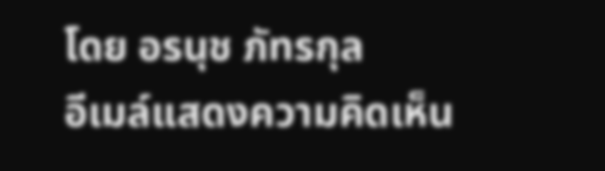โดย อรนุช ภัทรกุล
อีเมล์แสดงความคิดเห็น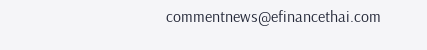commentnews@efinancethai.com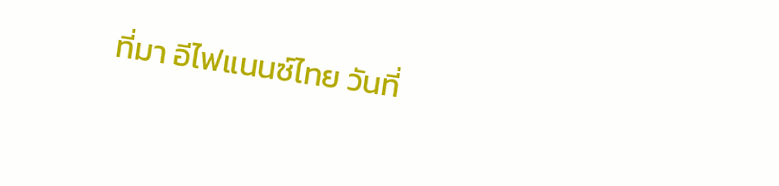ที่มา อีไฟแนนซ์ไทย วันที่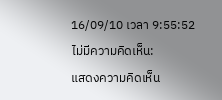16/09/10 เวลา 9:55:52
ไม่มีความคิดเห็น:
แสดงความคิดเห็น